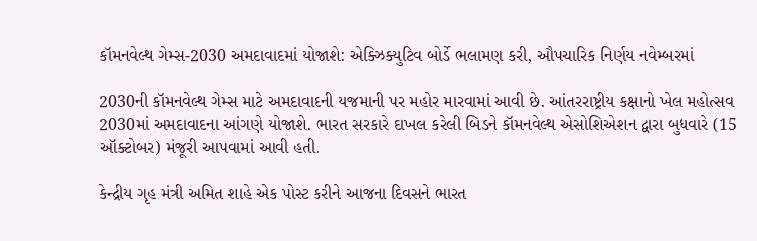કૉમનવેલ્થ ગેમ્સ-2030 અમદાવાદમાં યોજાશે: એક્ઝિક્યુટિવ બોર્ડે ભલામણ કરી, ઔપચારિક નિર્ણય નવેમ્બરમાં

2030ની કૉમનવેલ્થ ગેમ્સ માટે અમદાવાદની યજમાની પર મહોર મારવામાં આવી છે. આંતરરાષ્ટ્રીય કક્ષાનો ખેલ મહોત્સવ 2030માં અમદાવાદના આંગણે યોજાશે. ભારત સરકારે દાખલ કરેલી બિડને કૉમનવેલ્થ એસોશિએશન દ્વારા બુધવારે (15 ઑક્ટોબર) મંજૂરી આપવામાં આવી હતી.

કેન્દ્રીય ગૃહ મંત્રી અમિત શાહે એક પોસ્ટ કરીને આજના દિવસને ભારત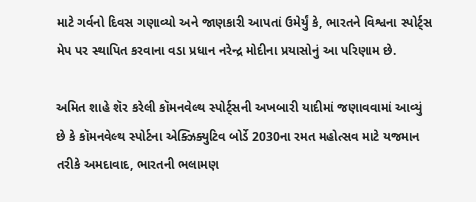માટે ગર્વનો દિવસ ગણાવ્યો અને જાણકારી આપતાં ઉમેર્યું કે, ભારતને વિશ્વના સ્પોર્ટ્સ મેપ પર સ્થાપિત કરવાના વડા પ્રધાન નરેન્દ્ર મોદીના પ્રયાસોનું આ પરિણામ છે.

અમિત શાહે શૅર કરેલી કૉમનવેલ્થ સ્પોર્ટ્સની અખબારી યાદીમાં જણાવવામાં આવ્યું છે કે કૉમનવેલ્થ સ્પોર્ટના એક્ઝિક્યુટિવ બોર્ડે 2030ના રમત મહોત્સવ માટે યજમાન તરીકે અમદાવાદ, ભારતની ભલામણ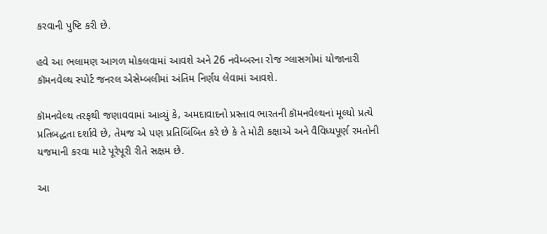કરવાની પુષ્ટિ કરી છે.

હવે આ ભલામણ આગળ મોકલવામાં આવશે અને 26 નવેમ્બરના રોજ ગ્લાસગોમાં યોજાનારી કૉમનવેલ્થ સ્પોર્ટ જનરલ એસેમ્બલીમાં અંતિમ નિર્ણય લેવામાં આવશે.

કૉમનવેલ્થ તરફથી જણાવવામાં આવ્યું કે, અમદાવાદનો પ્રસ્તાવ ભારતની કૉમનવેલ્થનાં મૂલ્યો પ્રત્યે પ્રતિબદ્ધતા દર્શાવે છે, તેમજ એ પણ પ્રતિબિંબિત કરે છે કે તે મોટી કક્ષાએ અને વૈવિધ્યપૂર્ણ રમતોની યજમાની કરવા માટે પૂરેપૂરી રીતે સક્ષમ છે.

આ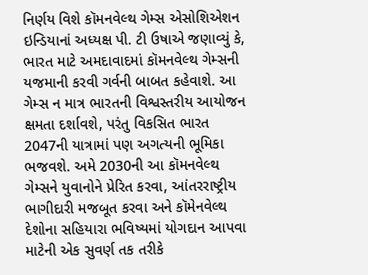નિર્ણય વિશે કૉમનવેલ્થ ગેમ્સ એસોશિએશન ઇન્ડિયાનાં અધ્યક્ષ પી. ટી ઉષાએ જણાવ્યું કે, ભારત માટે અમદાવાદમાં કૉમનવેલ્થ ગેમ્સની યજમાની કરવી ગર્વની બાબત કહેવાશે. આ ગેમ્સ ન માત્ર ભારતની વિશ્વસ્તરીય આયોજન ક્ષમતા દર્શાવશે, પરંતુ વિકસિત ભારત 2047ની યાત્રામાં પણ અગત્યની ભૂમિકા ભજવશે. અમે 2030ની આ કૉમનવેલ્થ ગેમ્સને યુવાનોને પ્રેરિત કરવા, આંતરરાષ્ટ્રીય ભાગીદારી મજબૂત કરવા અને કૉમેનવેલ્થ દેશોના સહિયારા ભવિષ્યમાં યોગદાન આપવા માટેની એક સુવર્ણ તક તરીકે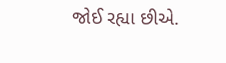જોઈ રહ્યા છીએ.